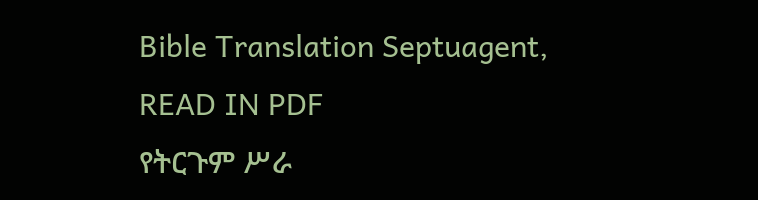Bible Translation Septuagent, READ IN PDF
የትርጉም ሥራ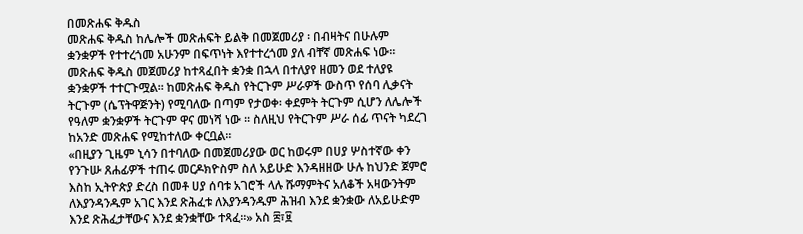በመጽሐፍ ቅዱስ
መጽሐፍ ቅዱስ ከሌሎች መጽሐፍት ይልቅ በመጀመሪያ ፡ በብዛትና በሁሉም ቋንቋዎች የተተረጎመ አሁንም በፍጥነት እየተተረጎመ ያለ ብቸኛ መጽሐፍ ነው። መጽሐፍ ቅዱስ መጀመሪያ ከተጻፈበት ቋንቋ በኋላ በተለያየ ዘመን ወደ ተለያዩ ቋንቋዎች ተተርጉሟል። ከመጽሐፍ ቅዱስ የትርጉም ሥራዎች ውስጥ የሰባ ሊቃናት ትርጉም (ሴፕትዋጅንት) የሚባለው በጣም የታወቀ፡ ቀደምት ትርጉም ሲሆን ለሌሎች የዓለም ቋንቋዎች ትርጉም ዋና መነሻ ነው ። ስለዚህ የትርጉም ሥራ ሰፊ ጥናት ካደረገ ከአንድ መጽሐፍ የሚከተለው ቀርቧል።
«በዚያን ጊዜም ኒሳን በተባለው በመጀመሪያው ወር ከወሩም በሀያ ሦስተኛው ቀን የንጉሡ ጸሐፊዎች ተጠሩ መርዶክዮስም ስለ አይሁድ እንዳዘዘው ሁሉ ከህንድ ጀምሮ እስከ ኢትዮጵያ ድረስ በመቶ ሀያ ሰባቱ አገሮች ላሉ ሹማምትና አለቆች አዛውንትም ለእያንዳንዱም አገር እንደ ጽሕፈቱ ለእያንዳንዱም ሕዝብ እንደ ቋንቋው ለአይሁድም እንደ ጽሕፈታቸውና እንደ ቋንቋቸው ተጻፈ።» አስ ፰፣፱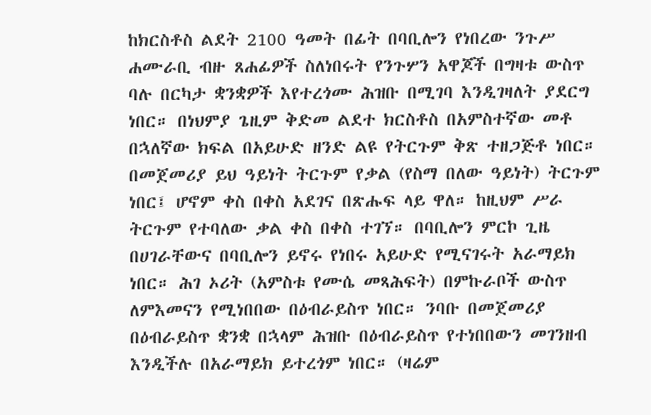ከክርስቶስ ልደት 2100 ዓመት በፊት በባቢሎን የነበረው ንጉሥ ሐሙራቢ ብዙ ጸሐፊዎች ስለነበሩት የንጉሦን አዋጆች በግዛቱ ውስጥ ባሉ በርካታ ቋንቋዎች እየተረጎሙ ሕዝቡ በሚገባ እንዲገዛለት ያደርግ ነበር። በነህምያ ጌዚም ቅድመ ልደተ ክርስቶስ በአምስተኛው መቶ በኋለኛው ክፍል በአይሁድ ዘንድ ልዩ የትርጉም ቅጽ ተዘጋጅቶ ነበር። በመጀመሪያ ይህ ዓይነት ትርጉም የቃል (የስማ በለው ዓይነት) ትርጉም ነበር፤ ሆኖም ቀስ በቀስ አደገና በጽሑፍ ላይ ዋለ። ከዚህም ሥራ ትርጉም የተባለው ቃል ቀስ በቀስ ተገኘ። በባቢሎን ምርኮ ጊዜ በሀገራቸውና በባቢሎን ይኖሩ የነበሩ አይሁድ የሚናገሩት አራማይክ ነበር። ሕገ ኦሪት (አምስቱ የሙሴ መጻሕፍት) በምኩራቦች ውስጥ ለምእመናን የሚነበበው በዕብራይስጥ ነበር። ንባቡ በመጀመሪያ በዕብራይስጥ ቋንቋ በኋላም ሕዝቡ በዕብራይስጥ የተነበበውን መገንዘብ እንዲችሉ በአራማይክ ይተረጎም ነበር። (ዛሬም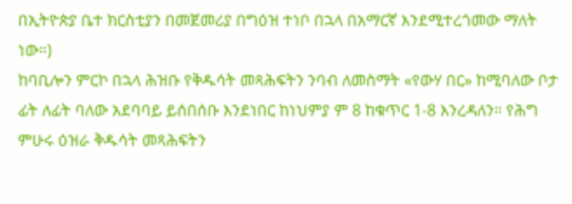በኢትዮጵያ ቤተ ክርስቲያን በመጀመሪያ በግዕዝ ተነቦ በኋላ በአማርኛ እንደሚተረጎመው ማለት ነው።)
ከባቢሎን ምርኮ በኋላ ሕዝቡ የቅዱሳት መጻሕፍትን ንባብ ለመስማት «የውሃ በር» ከሚባለው ቦታ ፊት ለፊት ባለው አደባባይ ይሰበሰቡ እንደነበር ከነህምያ ም 8 ከቁጥር 1-8 እንረዳለን። የሕግ ምሁሩ ዕዝራ ቅዱሳት መጻሕፍትን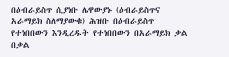በዕብራይስጥ ሲያነቡ ሌዋውያኑ (ዕብራይስጥና አራማይክ ስለማያውቁ) ሕዝቡ በዕብራይስጥ የተነበበውን እንዲረዱት የተነበበውን በአራማይክ ቃል በቃል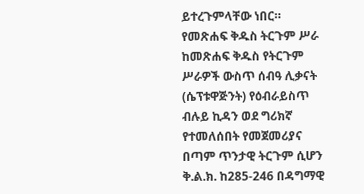ይተረጉምላቸው ነበር።
የመጽሐፍ ቅዱስ ትርጉም ሥራ
ከመጽሐፍ ቅዱስ የትርጉም ሥራዎች ውስጥ ሰብዓ ሊቃናት (ሴፕቱዋጅንት) የዕብራይስጥ ብሉይ ኪዳን ወደ ግሪክኛ የተመለሰበት የመጀመሪያና በጣም ጥንታዊ ትርጉም ሲሆን ቅ.ል.ክ. ከ285-246 በዳግማዊ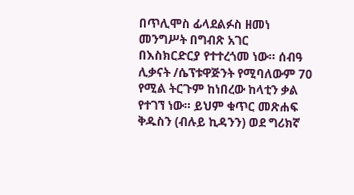በጥሊሞስ ፊላደልፉስ ዘመነ መንግሥት በግብጽ አገር በእስክርድርያ የተተረጎመ ነው። ሰብዓ ሊቃናት /ሴፕቱዋጅንት የሚባለውም 70 የሚል ትርጉም ከነበረው ከላቲን ቃል የተገኘ ነው። ይህም ቁጥር መጽሐፍ ቅዱስን (ብሉይ ኪዳንን) ወደ ግሪክኛ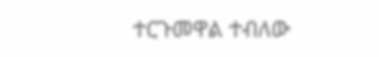ተርጉመዋል ተብለው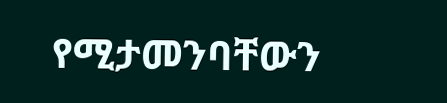የሚታመንባቸውን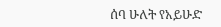ሰባ ሁለት የአይሁድ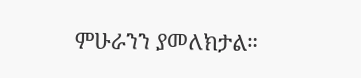ምሁራንን ያመለክታል።